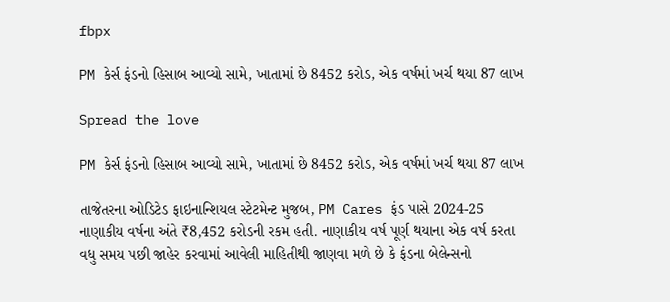fbpx

PM કેર્સ ફંડનો હિસાબ આવ્યો સામે, ખાતામાં છે 8452 કરોડ, એક વર્ષમાં ખર્ચ થયા 87 લાખ

Spread the love

PM કેર્સ ફંડનો હિસાબ આવ્યો સામે, ખાતામાં છે 8452 કરોડ, એક વર્ષમાં ખર્ચ થયા 87 લાખ

તાજેતરના ઓડિટેડ ફાઇનાન્શિયલ સ્ટેટમેન્ટ મુજબ, PM Cares ફંડ પાસે 2024-25 નાણાકીય વર્ષના અંતે ₹8,452 કરોડની રકમ હતી. નાણાકીય વર્ષ પૂર્ણ થયાના એક વર્ષ કરતા વધુ સમય પછી જાહેર કરવામાં આવેલી માહિતીથી જાણવા મળે છે કે ફંડના બેલેન્સનો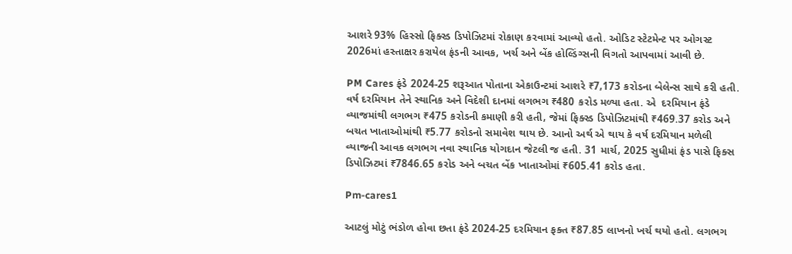આશરે 93% હિસ્સો ફિક્સ્ડ ડિપોઝિટમાં રોકાણ કરવામાં આવ્યો હતો. ઓડિટ સ્ટેટમેન્ટ પર ઓગસ્ટ 2026માં હસ્તાક્ષર કરાયેલ ફંડની આવક, ખર્ચ અને બેંક હોલ્ડિંગ્સની વિગતો આપવામાં આવી છે.

PM Cares ફંડે 2024-25 શરૂઆત પોતાના એકાઉન્ટમાં આશરે ₹7,173 કરોડના બેલેન્સ સાથે કરી હતી. વર્ષ દરમિયાન તેને સ્થાનિક અને વિદેશી દાનમાં લગભગ ₹480 કરોડ મળ્યા હતા. એ  દરમિયાન ફંડે વ્યાજમાંથી લગભગ ₹475 કરોડની કમાણી કરી હતી, જેમાં ફિક્સ્ડ ડિપોઝિટમાંથી ₹469.37 કરોડ અને બચત ખાતાઓમાંથી ₹5.77 કરોડનો સમાવેશ થાય છે. આનો અર્થ એ થાય કે વર્ષ દરમિયાન મળેલી વ્યાજની આવક લગભગ નવા સ્થાનિક યોગદાન જેટલી જ હતી. 31 માર્ચ, 2025 સુધીમાં ફંડ પાસે ફિક્સ ડિપોઝિટમાં ₹7846.65 કરોડ અને બચત બેંક ખાતાઓમાં ₹605.41 કરોડ હતા.

Pm-cares1

આટલું મોટું ભંડોળ હોવા છતા ફંડે 2024-25 દરમિયાન ફક્ત ₹87.85 લાખનો ખર્ચ થયો હતો. લગભગ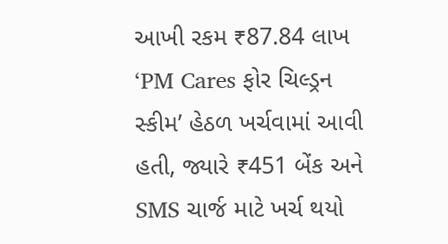આખી રકમ ₹87.84 લાખ ‘PM Cares ફોર ચિલ્ડ્રન સ્કીમ’ હેઠળ ખર્ચવામાં આવી હતી, જ્યારે ₹451 બેંક અને SMS ચાર્જ માટે ખર્ચ થયો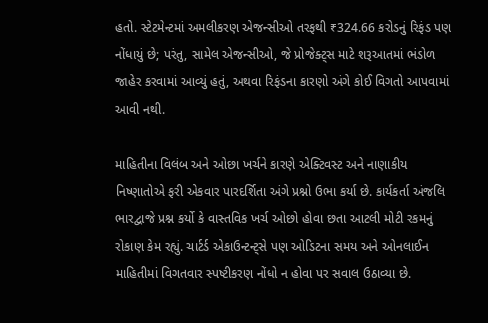હતો. સ્ટેટમેન્ટમાં અમલીકરણ એજન્સીઓ તરફથી ₹324.66 કરોડનું રિફંડ પણ નોંધાયું છે; પરંતુ, સામેલ એજન્સીઓ, જે પ્રોજેક્ટ્સ માટે શરૂઆતમાં ભંડોળ જાહેર કરવામાં આવ્યું હતું, અથવા રિફંડના કારણો અંગે કોઈ વિગતો આપવામાં આવી નથી.

માહિતીના વિલંબ અને ઓછા ખર્ચને કારણે એક્ટિવસ્ટ અને નાણાકીય નિષ્ણાતોએ ફરી એકવાર પારદર્શિતા અંગે પ્રશ્નો ઉભા કર્યા છે. કાર્યકર્તા અંજલિ ભારદ્વાજે પ્રશ્ન કર્યો કે વાસ્તવિક ખર્ચ ઓછો હોવા છતા આટલી મોટી રકમનું રોકાણ કેમ રહ્યું. ચાર્ટર્ડ એકાઉન્ટન્ટ્સે પણ ઓડિટના સમય અને ઓનલાઈન માહિતીમાં વિગતવાર સ્પષ્ટીકરણ નોંધો ન હોવા પર સવાલ ઉઠાવ્યા છે.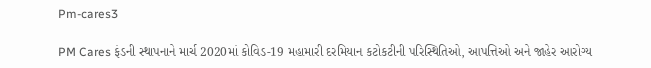Pm-cares3

PM Cares ફંડની સ્થાપનાને માર્ચ 2020માં કોવિડ-19 મહામારી દરમિયાન કટોકટીની પરિસ્થિતિઓ, આપત્તિઓ અને જાહેર આરોગ્ય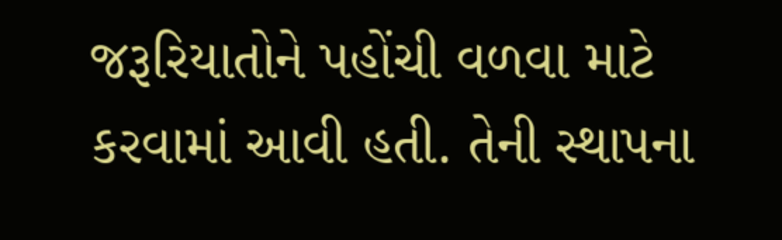જરૂરિયાતોને પહોંચી વળવા માટે કરવામાં આવી હતી. તેની સ્થાપના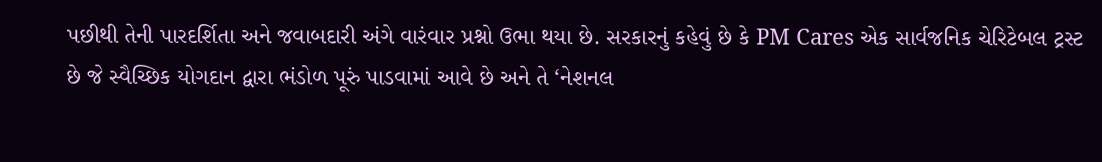પછીથી તેની પારદર્શિતા અને જવાબદારી અંગે વારંવાર પ્રશ્નો ઉભા થયા છે. સરકારનું કહેવું છે કે PM Cares એક સાર્વજનિક ચેરિટેબલ ટ્રસ્ટ છે જે સ્વૈચ્છિક યોગદાન દ્વારા ભંડોળ પૂરું પાડવામાં આવે છે અને તે ‘નેશનલ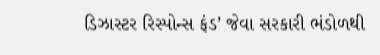ડિઝાસ્ટર રિસ્પોન્સ ફંડ’ જેવા સરકારી ભંડોળથી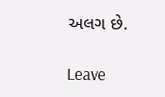અલગ છે.

Leave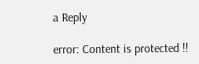a Reply

error: Content is protected !!